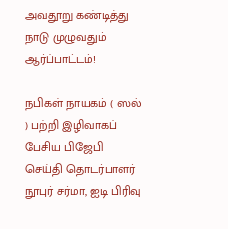அவதூறு கண்டித்து நாடு முழுவதும் ஆர்ப்பாட்டம்!

நபிகள் நாயகம் ( ஸல் ) பற்றி இழிவாகப் பேசிய பிஜேபி செய்தி தொடர்பாளர் நூபுர் சர்மா, ஐடி பிரிவு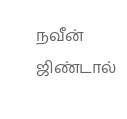நவீன் ஜிண்டால்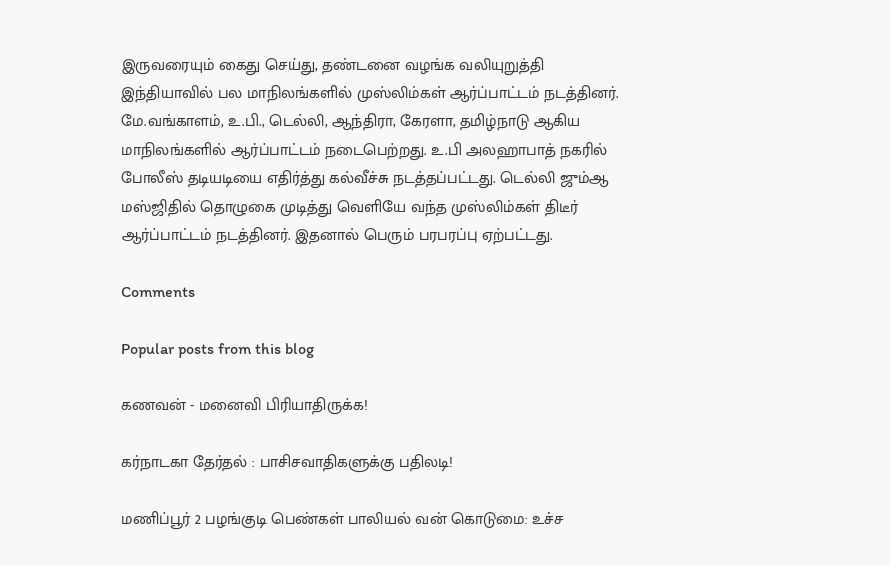இருவரையும் கைது செய்து, தண்டனை வழங்க வலியுறுத்தி இந்தியாவில் பல மாநிலங்களில் முஸ்லிம்கள் ஆர்ப்பாட்டம் நடத்தினர். மே.வங்காளம், உ.பி., டெல்லி, ஆந்திரா, கேரளா, தமிழ்நாடு ஆகிய மாநிலங்களில் ஆர்ப்பாட்டம் நடைபெற்றது. உ.பி அலஹாபாத் நகரில் போலீஸ் தடியடியை எதிர்த்து கல்வீச்சு நடத்தப்பட்டது. டெல்லி ஜும்ஆ மஸ்ஜிதில் தொழுகை முடித்து வெளியே வந்த முஸ்லிம்கள் திடீர் ஆர்ப்பாட்டம் நடத்தினர். இதனால் பெரும் பரபரப்பு ஏற்பட்டது.

Comments

Popular posts from this blog

கணவன் - மனைவி பிரியாதிருக்க!

கர்நாடகா தேர்தல் : பாசிசவாதிகளுக்கு பதிலடி!

மணிப்பூர் 2 பழங்குடி பெண்கள் பாலியல் வன் கொடுமை: உச்ச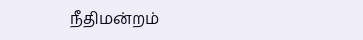நீதிமன்றம்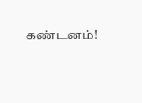கண்டனம்!